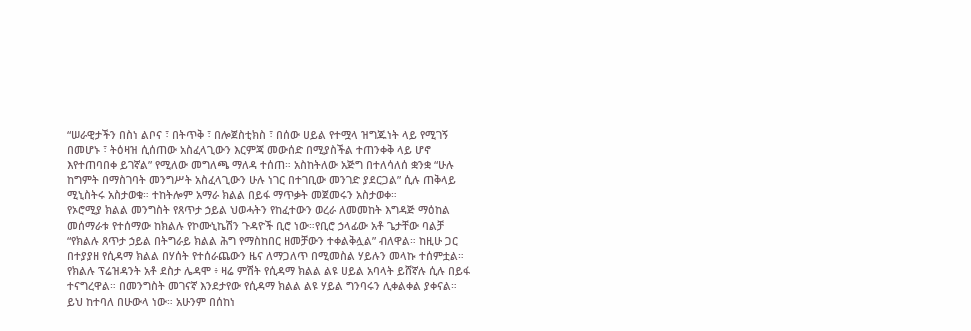“ሠራዊታችን በስነ ልቦና ፣ በትጥቅ ፣ በሎጀስቲክስ ፣ በሰው ሀይል የተሟላ ዝግጁነት ላይ የሚገኝ በመሆኑ ፣ ትዕዛዝ ሲሰጠው አስፈላጊውን እርምጃ መውሰድ በሚያስችል ተጠንቀቅ ላይ ሆኖ እየተጠባበቀ ይገኛል” የሚለው መግለጫ ማለዳ ተሰጠ። አስከትለው አጅግ በተለሳለሰ ቋንቋ “ሁሉ ከግምት በማስገባት መንግሥት አስፈላጊውን ሁሉ ነገር በተገቢው መንገድ ያደርጋል” ሲሉ ጠቅላይ ሚኒስትሩ አስታወቁ። ተከትሎም አማራ ክልል በይፋ ማጥቃት መጀመሩን አስታወቀ።
የኦሮሚያ ክልል መንግስት የጸጥታ ኃይል ህወሓትን የከፈተውን ወረራ ለመመከት እግዳጅ ማዕከል መሰማራቱ የተሰማው ከክልሉ የኮሙኒኬሽን ጉዳዮች ቢሮ ነው።የቢሮ ኃላፊው አቶ ጌታቸው ባልቻ “የክልሉ ጸጥታ ኃይል በትግራይ ክልል ሕግ የማስከበር ዘመቻውን ተቀልቅሏል” ብለዋል። ከዚሁ ጋር በተያያዘ የሲዳማ ክልል በሃሰት የተሰራጨውን ዜና ለማጋለጥ በሚመስል ሃይሉን መላኩ ተሰምቷል።
የክልሉ ፕሬዝዳንት አቶ ደስታ ሌዳሞ ፥ ዛሬ ምሽት የሲዳማ ክልል ልዩ ሀይል አባላት ይሸኛሉ ሲሉ በይፋ ተናግረዋል። በመንግስት መገናኛ እንደታየው የሲዳማ ክልል ልዩ ሃይል ግንባሩን ሊቀልቀል ያቀናል። ይህ ከተባለ በሁውላ ነው። አሁንም በሰከነ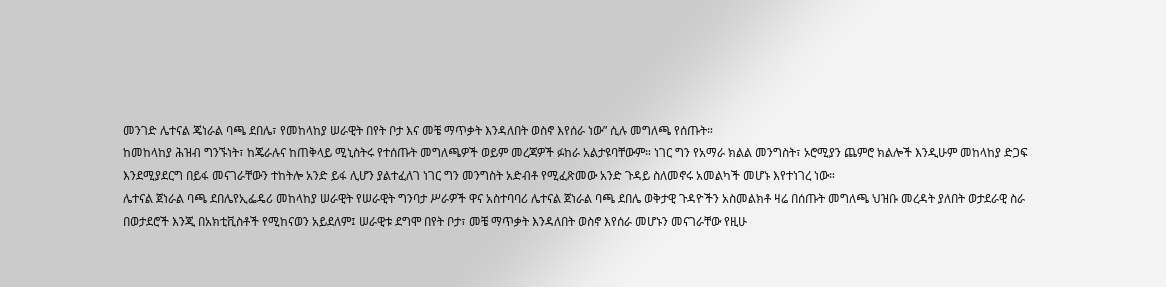መንገድ ሌተናል ጄነራል ባጫ ደበሌ፣ የመከላከያ ሠራዊት በየት ቦታ እና መቼ ማጥቃት እንዳለበት ወስኖ እየሰራ ነው” ሲሉ መግለጫ የሰጡት።
ከመከላከያ ሕዝብ ግንኙነት፣ ከጄራሉና ከጠቅላይ ሚኒስትሩ የተሰጡት መግለጫዎች ወይም መረጃዎች ፉከራ አልታዩባቸውም። ነገር ግን የአማራ ክልል መንግስት፣ ኦሮሚያን ጨምሮ ክልሎች እንዲሁም መከላከያ ድጋፍ እንደሚያደርግ በይፋ መናገራቸውን ተከትሎ አንድ ይፋ ሊሆን ያልተፈለገ ነገር ግን መንግስት አድብቶ የሚፈጽመው አንድ ጉዳይ ስለመኖሩ አመልካች መሆኑ እየተነገረ ነው።
ሌተናል ጀነራል ባጫ ደበሌየኢፌዴሪ መከላከያ ሠራዊት የሠራዊት ግንባታ ሥራዎች ዋና አስተባባሪ ሌተናል ጀነራል ባጫ ደበሌ ወቅታዊ ጉዳዮችን አስመልክቶ ዛሬ በሰጡት መግለጫ ህዝቡ መረዳት ያለበት ወታደራዊ ስራ በወታደሮች እንጂ በአክቲቪስቶች የሚከናወን አይደለም፤ ሠራዊቱ ደግሞ በየት ቦታ፣ መቼ ማጥቃት እንዳለበት ወስኖ እየሰራ መሆኑን መናገራቸው የዚሁ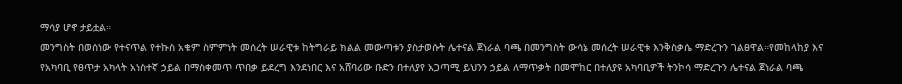ማሳያ ሆኖ ታይቷል።
መንግስት በወሰነው የተናጥል የተኩስ አቁም ስምምነት መሰረት ሠራዊቱ ከትግራይ ክልል መውጣቱን ያስታወሱት ሌተናል ጀነራል ባጫ በመንግስት ውሳኔ መሰረት ሠራዊቱ እንቅስቃሴ ማድረጉን ገልፀዋል።የመከላከያ እና የአካባቢ የፀጥታ አካላት አነስተኛ ኃይል በማስቀመጥ ጥበቃ ይደረግ እንደነበር እና አሸባሪው ቡድን በተለያየ አጋጣሚ ይህንን ኃይል ለማጥቃት በመሞከር በተለያዩ አካባቢዎች ትንኮሳ ማድረጉን ሌተናል ጀነራል ባጫ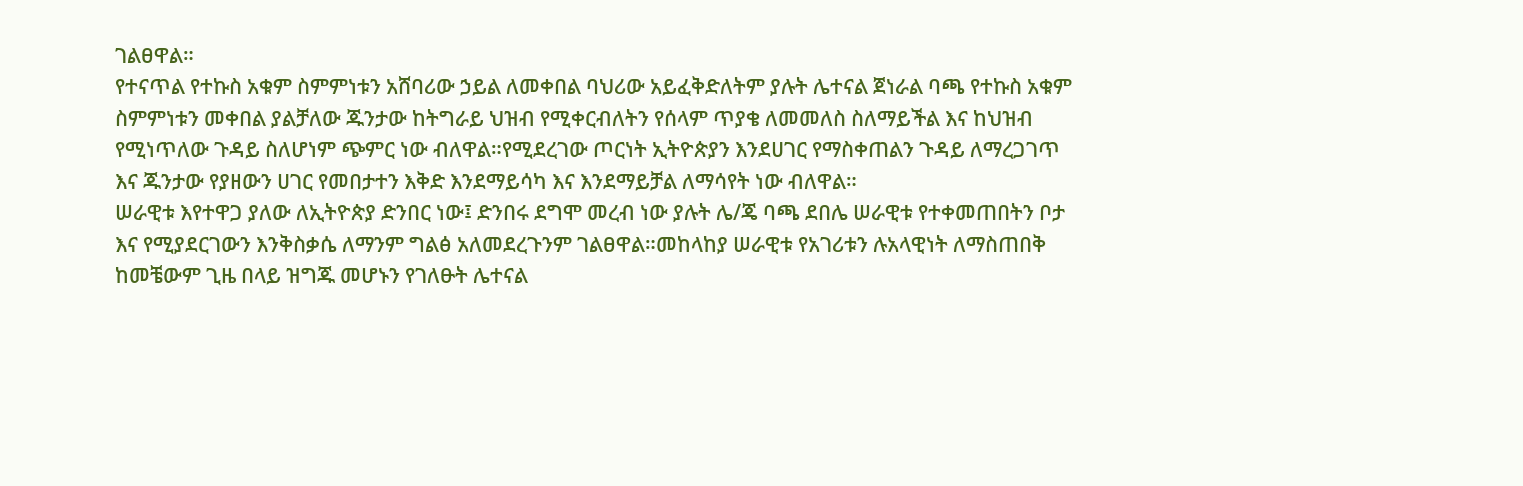ገልፀዋል።
የተናጥል የተኩስ አቁም ስምምነቱን አሸባሪው ኃይል ለመቀበል ባህሪው አይፈቅድለትም ያሉት ሌተናል ጀነራል ባጫ የተኩስ አቁም ስምምነቱን መቀበል ያልቻለው ጁንታው ከትግራይ ህዝብ የሚቀርብለትን የሰላም ጥያቄ ለመመለስ ስለማይችል እና ከህዝብ የሚነጥለው ጉዳይ ስለሆነም ጭምር ነው ብለዋል።የሚደረገው ጦርነት ኢትዮጵያን እንደሀገር የማስቀጠልን ጉዳይ ለማረጋገጥ እና ጁንታው የያዘውን ሀገር የመበታተን እቅድ እንደማይሳካ እና እንደማይቻል ለማሳየት ነው ብለዋል።
ሠራዊቱ እየተዋጋ ያለው ለኢትዮጵያ ድንበር ነው፤ ድንበሩ ደግሞ መረብ ነው ያሉት ሌ/ጄ ባጫ ደበሌ ሠራዊቱ የተቀመጠበትን ቦታ እና የሚያደርገውን እንቅስቃሴ ለማንም ግልፅ አለመደረጉንም ገልፀዋል።መከላከያ ሠራዊቱ የአገሪቱን ሉአላዊነት ለማስጠበቅ ከመቼውም ጊዜ በላይ ዝግጁ መሆኑን የገለፁት ሌተናል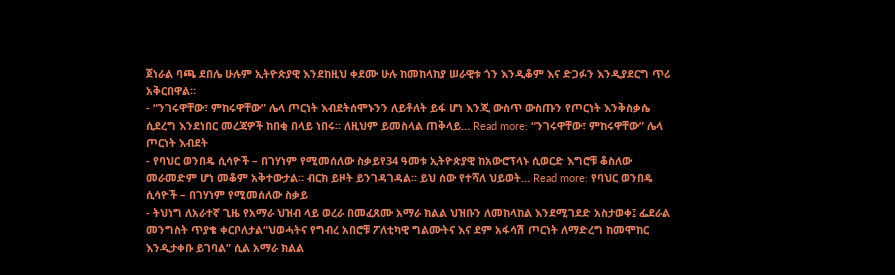ጀነራል ባጫ ደበሌ ሁሉም ኢትዮጵያዊ እንደከዚህ ቀደሙ ሁሉ ከመከላከያ ሠራዊቱ ጎን እንዲቆም እና ድጋፉን እንዲያደርግ ጥሪ አቅርበዋል።
- “ንገሩዋቸው፣ ምከሩዋቸው” ሌላ ጦርነት እብደትሰሞኑንን ለይቶለት ይፋ ሆነ እንጂ ውስጥ ውስጡን የጦርነት እንቅስቃሴ ሲደረግ እንደነበር መረጃዎች ከበቂ በላይ ነበሩ። ለዚህም ይመስላል ጠቅላይ… Read more: “ንገሩዋቸው፣ ምከሩዋቸው” ሌላ ጦርነት እብደት
- የባህር ወንበዴ ሲሳዮች – በገሃነም የሚመሰለው ስቃይየ34 ዓመቱ ኢትዮጵያዊ ከአውሮፕላኑ ሲወርድ እግሮቹ ቆስለው መራመድም ሆነ መቆም አቅተውታል። ብርክ ይዞት ይንገዳገዳል፡፡ ይህ ሰው የተሻለ ህይወት… Read more: የባህር ወንበዴ ሲሳዮች – በገሃነም የሚመሰለው ስቃይ
- ትህነግ ለአራተኛ ጊዜ የአማራ ህዝብ ላይ ወረራ በመፈጸሙ አማራ ክልል ህዝቡን ለመከላከል እንደሚገደድ አስታወቀ፤ ፌደራል መንግስት ጥያቄ ቀርቦለታል“ህወሓትና የግብረ አበሮቹ ፖለቲካዊ ግልሙትና እና ደም አፋሳሽ ጦርነት ለማድረግ ከመሞከር እንዲታቀቡ ይገባል” ሲል አማራ ክልል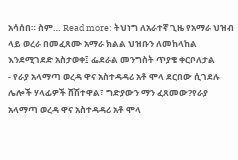አሳሰበ። ስም… Read more: ትህነግ ለአራተኛ ጊዜ የአማራ ህዝብ ላይ ወረራ በመፈጸሙ አማራ ክልል ህዝቡን ለመከላከል እንደሚገደድ አስታወቀ፤ ፌደራል መንግስት ጥያቄ ቀርቦለታል
- የራያ አላማጣ ወረዳ ዋና አስተዳዳሪ አቶ ሞላ ደርበው ሲገደሉ ሌሎች ሃላፊዎች ሸሽተዋል፣ ግድያውን ማን ፈጸመው?የራያ አላማጣ ወረዳ ዋና አስተዳዳሪ አቶ ሞላ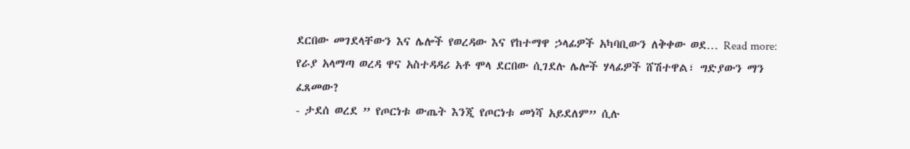ደርበው መገደላቸውን እና ሌሎች የወረዳው እና የከተማዋ ኃላፊዎች አካባቢውን ለቅቀው ወደ… Read more: የራያ አላማጣ ወረዳ ዋና አስተዳዳሪ አቶ ሞላ ደርበው ሲገደሉ ሌሎች ሃላፊዎች ሸሽተዋል፣ ግድያውን ማን ፈጸመው?
- ታደሰ ወረደ ” የጦርነቱ ውጤት እንጂ የጦርነቱ መነሻ አይደለም” ሲሉ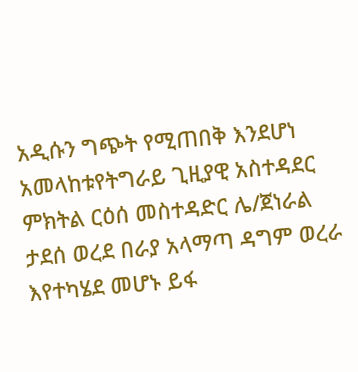አዲሱን ግጭት የሚጠበቅ እንደሆነ አመላከቱየትግራይ ጊዚያዊ አስተዳደር ምክትል ርዕሰ መስተዳድር ሌ/ጀነራል ታደሰ ወረደ በራያ አላማጣ ዳግም ወረራ እየተካሄደ መሆኑ ይፋ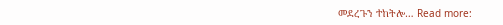መደረጉን ተከትሎ… Read more: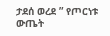ታደሰ ወረደ ” የጦርነቱ ውጤት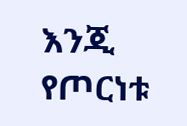እንጂ የጦርነቱ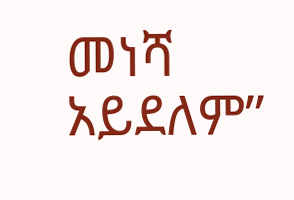መነሻ አይደለም”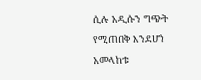ሲሉ አዲሱን ግጭት የሚጠበቅ እንደሆነ አመላከቱ